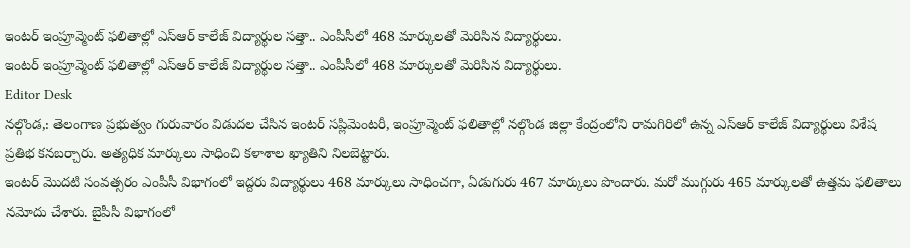ఇంటర్ ఇంప్రూవ్మెంట్ ఫలితాల్లో ఎస్ఆర్ కాలేజ్ విద్యార్థుల సత్తా.. ఎంపీసీలో 468 మార్కులతో మెరిసిన విద్యార్థులు.
ఇంటర్ ఇంప్రూవ్మెంట్ ఫలితాల్లో ఎస్ఆర్ కాలేజ్ విద్యార్థుల సత్తా.. ఎంపీసీలో 468 మార్కులతో మెరిసిన విద్యార్థులు.
Editor Desk
నల్గొండ,: తెలంగాణ ప్రభుత్వం గురువారం విడుదల చేసిన ఇంటర్ సప్లిమెంటరీ, ఇంప్రూవ్మెంట్ ఫలితాల్లో నల్గొండ జిల్లా కేంద్రంలోని రామగిరిలో ఉన్న ఎస్ఆర్ కాలేజ్ విద్యార్థులు విశేష ప్రతిభ కనబర్చారు. అత్యధిక మార్కులు సాధించి కళాశాల ఖ్యాతిని నిలబెట్టారు.
ఇంటర్ మొదటి సంవత్సరం ఎంపీసీ విభాగంలో ఇద్దరు విద్యార్థులు 468 మార్కులు సాధించగా, ఏడుగురు 467 మార్కులు పొందారు. మరో ముగ్గురు 465 మార్కులతో ఉత్తమ ఫలితాలు నమోదు చేశారు. బైపీసీ విభాగంలో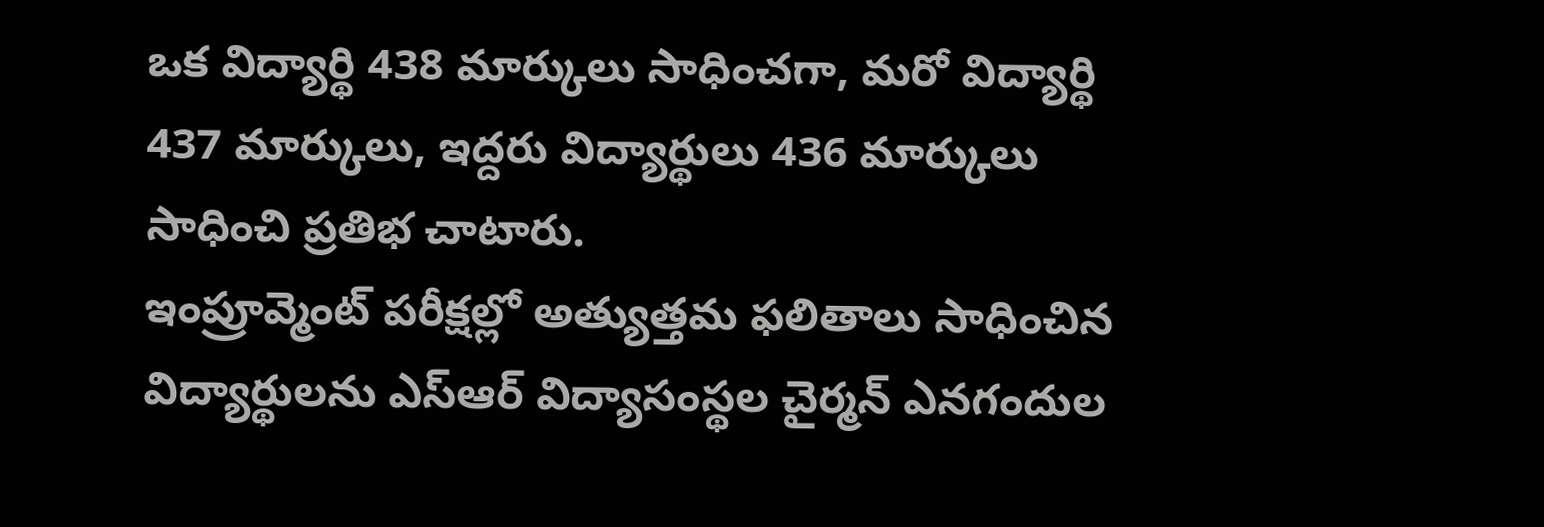ఒక విద్యార్థి 438 మార్కులు సాధించగా, మరో విద్యార్థి 437 మార్కులు, ఇద్దరు విద్యార్థులు 436 మార్కులు సాధించి ప్రతిభ చాటారు.
ఇంప్రూవ్మెంట్ పరీక్షల్లో అత్యుత్తమ ఫలితాలు సాధించిన విద్యార్థులను ఎస్ఆర్ విద్యాసంస్థల చైర్మన్ ఎనగందుల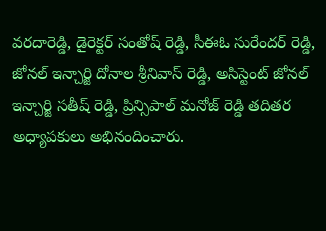వరదారెడ్డి, డైరెక్టర్ సంతోష్ రెడ్డి, సీఈఓ సురేందర్ రెడ్డి, జోనల్ ఇన్చార్జి దోనాల శ్రీనివాస్ రెడ్డి, అసిస్టెంట్ జోనల్ ఇన్చార్జి సతీష్ రెడ్డి, ప్రిన్సిపాల్ మనోజ్ రెడ్డి తదితర అధ్యాపకులు అభినందించారు.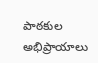పాఠకుల అభిప్రాయాలు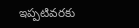ఇప్పటివరకు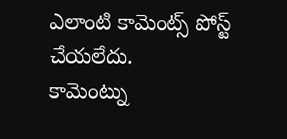ఎలాంటి కామెంట్స్ పోస్ట్ చేయలేదు.
కామెంట్ను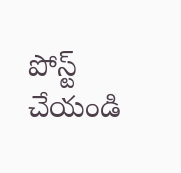పోస్ట్ చేయండి